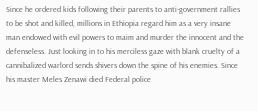Since he ordered kids following their parents to anti-government rallies to be shot and killed, millions in Ethiopia regard him as a very insane man endowed with evil powers to maim and murder the innocent and the defenseless. Just looking in to his merciless gaze with blank cruelty of a cannibalized warlord sends shivers down the spine of his enemies. Since his master Meles Zenawi died Federal police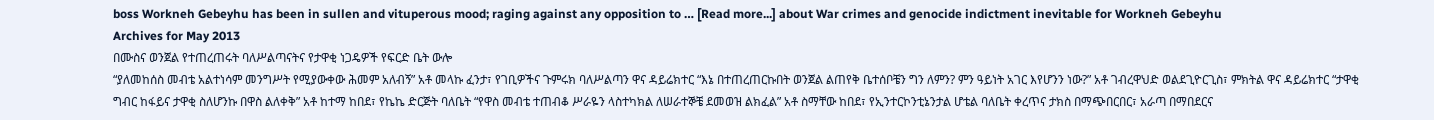boss Workneh Gebeyhu has been in sullen and vituperous mood; raging against any opposition to … [Read more...] about War crimes and genocide indictment inevitable for Workneh Gebeyhu
Archives for May 2013
በሙስና ወንጀል የተጠረጠሩት ባለሥልጣናትና የታዋቂ ነጋዴዎች የፍርድ ቤት ውሎ
“ያለመከሰስ መብቴ አልተነሳም መንግሥት የሚያውቀው ሕመም አለብኝ” አቶ መላኩ ፈንታ፣ የገቢዎችና ጉምሩክ ባለሥልጣን ዋና ዳይሬክተር “እኔ በተጠረጠርኩበት ወንጀል ልጠየቅ ቤተሰቦቼን ግን ለምን? ምን ዓይነት አገር እየሆንን ነው?” አቶ ገብረዋህድ ወልደጊዮርጊስ፣ ምክትል ዋና ዳይሬክተር “ታዋቂ ግብር ከፋይና ታዋቂ ስለሆንኩ በዋስ ልለቀቅ” አቶ ከተማ ከበደ፣ የኬኬ ድርጅት ባለቤት “የዋስ መብቴ ተጠብቆ ሥራዬን ላስተካክል ለሠራተኞቼ ደመወዝ ልክፈል” አቶ ስማቸው ከበደ፣ የኢንተርኮንቲኔንታል ሆቴል ባለቤት ቀረጥና ታክስ በማጭበርበር፣ አራጣ በማበደርና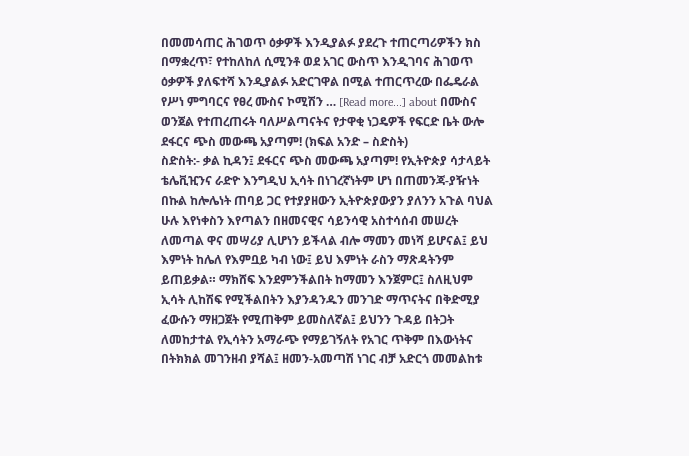በመመሳጠር ሕገወጥ ዕቃዎች እንዲያልፉ ያደረጉ ተጠርጣሪዎችን ክስ በማቋረጥ፣ የተከለከለ ሲሚንቶ ወደ አገር ውስጥ እንዲገባና ሕገወጥ ዕቃዎች ያለፍተሻ እንዲያልፉ አድርገዋል በሚል ተጠርጥረው በፌዴራል የሥነ ምግባርና የፀረ ሙስና ኮሚሽን … [Read more...] about በሙስና ወንጀል የተጠረጠሩት ባለሥልጣናትና የታዋቂ ነጋዴዎች የፍርድ ቤት ውሎ
ደፋርና ጭስ መውጫ አያጣም! (ክፍል አንድ – ስድስት)
ስድስት:- ቃል ኪዳን፤ ደፋርና ጭስ መውጫ አያጣም! የኢትዮጵያ ሳታላይት ቴሌቪዢንና ራድዮ እንግዲህ ኢሳት በነገረኛነትም ሆነ በጠመንጃ-ያዥነት በኩል ከሎሌነት ጠባይ ጋር የተያያዘውን ኢትዮጵያውያን ያለንን አጉል ባህል ሁሉ እየነቀስን እየጣልን በዘመናዊና ሳይንሳዊ አስተሳሰብ መሠረት ለመጣል ዋና መሣሪያ ሊሆነን ይችላል ብሎ ማመን መነሻ ይሆናል፤ ይህ እምነት ከሌለ የእምቧይ ካብ ነው፤ ይህ እምነት ራስን ማጽዳትንም ይጠይቃል። ማክሸፍ እንደምንችልበት ከማመን እንጀምር፤ ስለዚህም ኢሳት ሊከሽፍ የሚችልበትን እያንዳንዱን መንገድ ማጥናትና በቅድሚያ ፈውሱን ማዘጋጀት የሚጠቅም ይመስለኛል፤ ይህንን ጉዳይ በትጋት ለመከታተል የኢሳትን አማራጭ የማይገኝለት የአገር ጥቅም በእውነትና በትክክል መገንዘብ ያሻል፤ ዘመን-አመጣሽ ነገር ብቻ አድርጎ መመልከቱ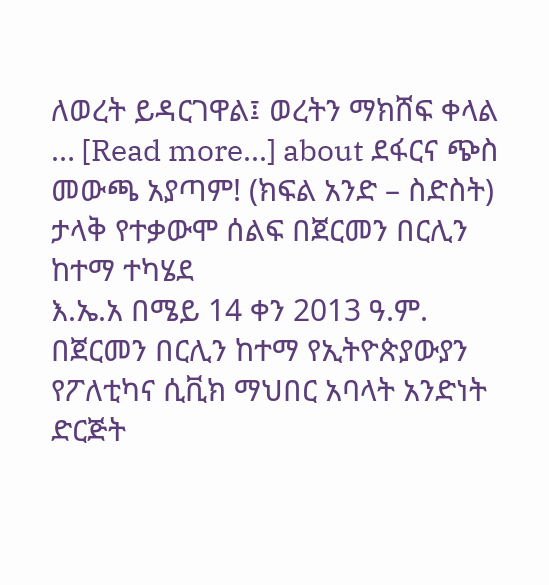ለወረት ይዳርገዋል፤ ወረትን ማክሸፍ ቀላል … [Read more...] about ደፋርና ጭስ መውጫ አያጣም! (ክፍል አንድ – ስድስት)
ታላቅ የተቃውሞ ሰልፍ በጀርመን በርሊን ከተማ ተካሄደ
እ.ኤ.አ በሜይ 14 ቀን 2013 ዓ.ም. በጀርመን በርሊን ከተማ የኢትዮጵያውያን የፖለቲካና ሲቪክ ማህበር አባላት አንድነት ድርጅት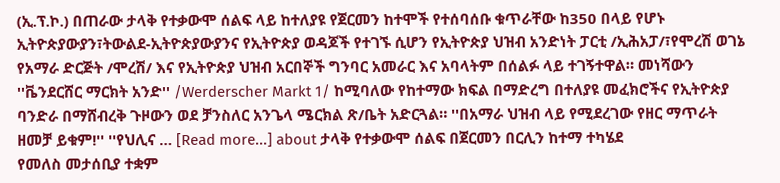(ኢ.ፕ.ኮ.) በጠራው ታላቅ የተቃውሞ ሰልፍ ላይ ከተለያዩ የጀርመን ከተሞች የተሰባሰቡ ቁጥራቸው ከ350 በላይ የሆኑ ኢትዮጵያውያን፣ትውልደ-ኢትዮጵያውያንና የኢትዮጵያ ወዳጆች የተገኙ ሲሆን የኢትዮጵያ ህዝብ አንድነት ፓርቲ /ኢሕአፓ/፣የሞረሽ ወገኔ የአማራ ድርጅት /ሞረሽ/ እና የኢትዮጵያ ህዝብ አርበኞች ግንባር አመራር እና አባላትም በሰልፉ ላይ ተገኝተዋል። መነሻውን ''ቬንደርሸር ማርክት አንድ'' /Werderscher Markt 1/ ከሚባለው የከተማው ክፍል በማድረግ በተለያዩ መፈክሮችና የኢትዮጵያ ባንድራ በማሸብረቅ ጉዞውን ወደ ቻንስለር አንጌላ ሜርክል ጽ/ቤት አድርጓል። ''በአማራ ህዝብ ላይ የሚደረገው የዘር ማጥራት ዘመቻ ይቁም!'' ''የህሊና … [Read more...] about ታላቅ የተቃውሞ ሰልፍ በጀርመን በርሊን ከተማ ተካሄደ
የመለስ መታሰቢያ ተቋም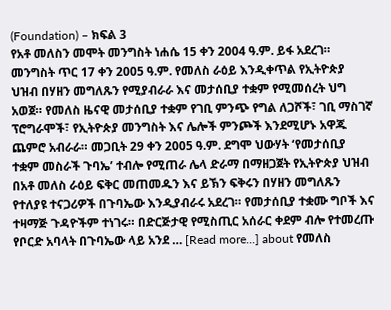(Foundation) – ክፍል 3
የአቶ መለስን መሞት መንግስት ነሐሴ 15 ቀን 2004 ዓ.ም. ይፋ አደረገ። መንግስት ጥር 17 ቀን 2005 ዓ.ም. የመለስ ራዕይ እንዲቀጥል የኢትዮጵያ ህዝብ በሃዘን መግለጹን የሚያብራራ እና መታሰቢያ ተቋም የሚመሰረት ህግ አወጀ። የመለስ ዜናዊ መታሰቢያ ተቋም የገቢ ምንጭ የግል ለጋሾች፣ ገቢ ማስገኛ ፕሮግራሞች፣ የኢትዮጵያ መንግስት እና ሌሎች ምንጮች እንደሚሆኑ አዋጁ ጨምሮ አብራራ። መጋቢት 29 ቀን 2005 ዓ.ም. ደግሞ ህውሃት ‘የመታሰቢያ ተቋም መስራች ጉባኤ’ ተብሎ የሚጠራ ሌላ ድራማ በማዘጋጀት የኢትዮጵያ ህዝብ በአቶ መለስ ራዕይ ፍቅር መጠመዱን እና ይኽን ፍቅሩን በሃዘን መግለጹን የተለያዩ ተናጋሪዎች በጉባኤው እንዲያብራሩ አደረገ። የመታሰቢያ ተቋሙ ግቦች እና ተዛማጅ ጉዳዮችም ተነገሩ። በድርጅታዊ የሚስጢር አሰራር ቀደም ብሎ የተመረጡ የቦርድ አባላት በጉባኤው ላይ አንደ … [Read more...] about የመለስ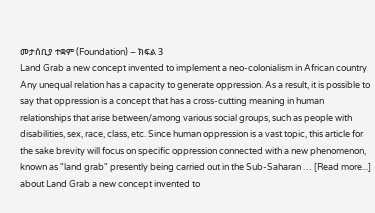መታሰቢያ ተቋም (Foundation) – ክፍል 3
Land Grab a new concept invented to implement a neo-colonialism in African country
Any unequal relation has a capacity to generate oppression. As a result, it is possible to say that oppression is a concept that has a cross-cutting meaning in human relationships that arise between/among various social groups, such as people with disabilities, sex, race, class, etc. Since human oppression is a vast topic, this article for the sake brevity will focus on specific oppression connected with a new phenomenon, known as "land grab" presently being carried out in the Sub-Saharan … [Read more...] about Land Grab a new concept invented to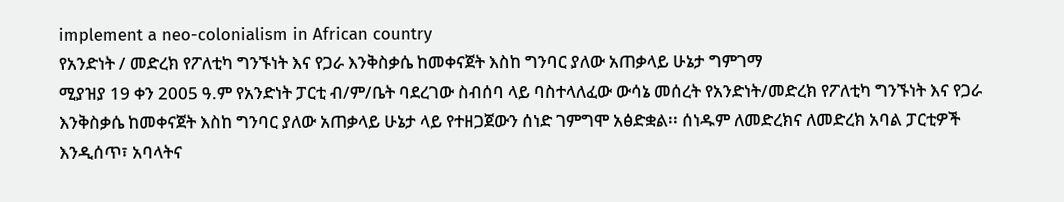implement a neo-colonialism in African country
የአንድነት / መድረክ የፖለቲካ ግንኙነት እና የጋራ እንቅስቃሴ ከመቀናጀት እስከ ግንባር ያለው አጠቃላይ ሁኔታ ግምገማ
ሚያዝያ 19 ቀን 2005 ዓ.ም የአንድነት ፓርቲ ብ/ም/ቤት ባደረገው ስብሰባ ላይ ባስተላለፈው ውሳኔ መሰረት የአንድነት/መድረክ የፖለቲካ ግንኙነት እና የጋራ እንቅስቃሴ ከመቀናጀት እስከ ግንባር ያለው አጠቃላይ ሁኔታ ላይ የተዘጋጀውን ሰነድ ገምግሞ አፅድቋል፡፡ ሰነዱም ለመድረክና ለመድረክ አባል ፓርቲዎች እንዲሰጥ፣ አባላትና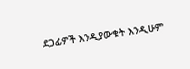ደጋፊዎች እንዲያውቁት እንዲሁም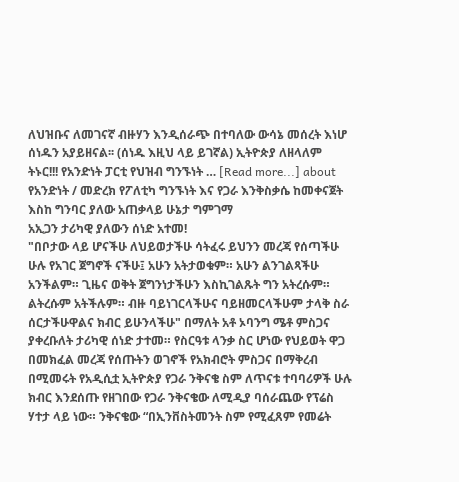ለህዝቡና ለመገናኛ ብዙሃን እንዲሰራጭ በተባለው ውሳኔ መሰረት እነሆ ሰነዱን አያይዘናል፡፡ (ሰነዱ እዚህ ላይ ይገኛል) ኢትዮጵያ ለዘላለም ትኑር!!! የአንድነት ፓርቲ የህዝብ ግንኙነት … [Read more...] about የአንድነት / መድረክ የፖለቲካ ግንኙነት እና የጋራ እንቅስቃሴ ከመቀናጀት እስከ ግንባር ያለው አጠቃላይ ሁኔታ ግምገማ
አኢጋን ታሪካዊ ያለውን ሰነድ አተመ!
"በቦታው ላይ ሆናችሁ ለህይወታችሁ ሳትፈሩ ይህንን መረጃ የሰጣችሁ ሁሉ የአገር ጀግኖች ናችሁ፤ አሁን አትታወቁም። አሁን ልንገልጻችሁ አንችልም። ጊዜና ወቅት ጀግንነታችሁን እስኪገልጹት ግን አትረሱም። ልትረሱም አትችሉም። ብዙ ባይነገርላችሁና ባይዘመርላችሁም ታላቅ ስራ ሰርታችሁዋልና ክብር ይሁንላችሁ" በማለት አቶ ኦባንግ ሜቶ ምስጋና ያቀረቡለት ታሪካዊ ሰነድ ታተመ። የስርዓቱ ላንቃ ስር ሆነው የህይወት ዋጋ በመክፈል መረጃ የሰጡትን ወገኖች የአክብሮት ምስጋና በማቅረብ በሚመሩት የአዲሲቷ ኢትዮጵያ የጋራ ንቅናቄ ስም ለጥናቱ ተባባሪዎች ሁሉ ክብር እንደሰጡ የዘገበው የጋራ ንቅናቄው ለሚዲያ ባሰራጨው የፕሬስ ሃተታ ላይ ነው። ንቅናቄው “በኢንቨስትመንት ስም የሚፈጸም የመሬት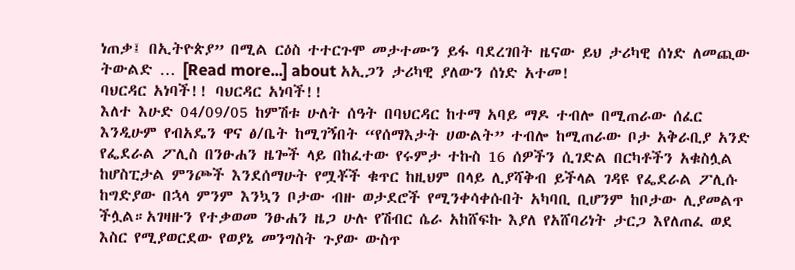ነጠቃ፤ በኢትዮጵያ” በሚል ርዕስ ተተርጉሞ መታተሙን ይፋ ባደረገበት ዜናው ይህ ታሪካዊ ሰነድ ለመጪው ትውልድ … [Read more...] about አኢጋን ታሪካዊ ያለውን ሰነድ አተመ!
ባህርዳር አነባች!! ባህርዳር አነባች!!
እለተ እሁድ 04/09/05 ከምሽቱ ሁለት ሰዓት በባህርዳር ከተማ አባይ ማዶ ተብሎ በሚጠራው ሰፈር እንዲሁም የብአዴን ዋና ፅ/ቤት ከሚገኝበት “የሰማእታት ሀውልት” ተብሎ ከሚጠራው ቦታ አቅራቢያ አንድ የፌደራል ፖሊስ በንፁሐን ዜጐች ላይ በከፈተው የሩምታ ተኩስ 16 ሰዎችን ሲገድል በርካቶችን አቁስሏል ከሆስፒታል ምንጮች እንደሰማሁት የሟቾች ቁጥር ከዚህም በላይ ሊያሻቅብ ይችላል ገዳዩ የፌደራል ፖሊሱ ከግድያው በኋላ ምንም እንኳን ቦታው ብዙ ወታደሮች የሚንቀሳቀሱበት አካባቢ ቢሆንም ከቦታው ሊያመልጥ ችሏል።አገዛዙን የተቃወመ ንፁሐን ዜጋ ሁሉ የሽብር ሴራ አከሸፍኩ እያለ የአሸባሪነት ታርጋ እየለጠፈ ወደ እስር የሚያወርደው የወያኔ መንግስት ጉያው ውስጥ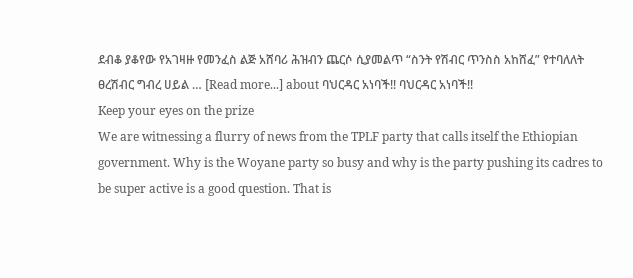ደብቆ ያቆየው የአገዛዙ የመንፈስ ልጅ አሸባሪ ሕዝብን ጨርሶ ሲያመልጥ “ስንት የሽብር ጥንስስ አከሸፈ” የተባለለት ፀረሽብር ግብረ ሀይል … [Read more...] about ባህርዳር አነባች!! ባህርዳር አነባች!!
Keep your eyes on the prize
We are witnessing a flurry of news from the TPLF party that calls itself the Ethiopian government. Why is the Woyane party so busy and why is the party pushing its cadres to be super active is a good question. That is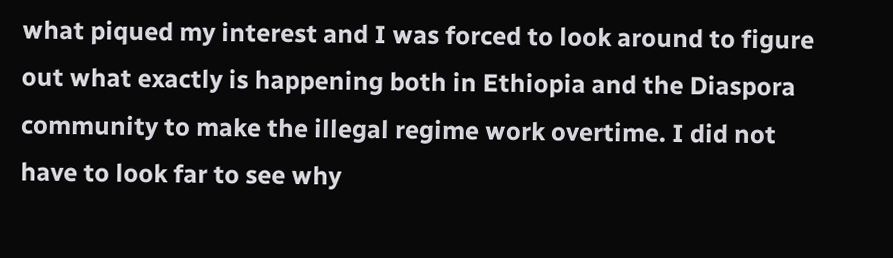what piqued my interest and I was forced to look around to figure out what exactly is happening both in Ethiopia and the Diaspora community to make the illegal regime work overtime. I did not have to look far to see why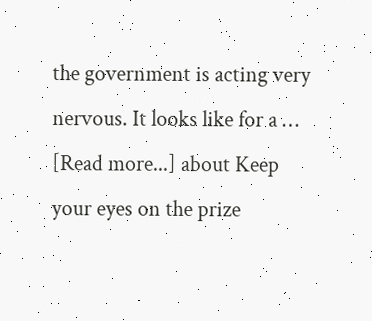the government is acting very nervous. It looks like for a … [Read more...] about Keep your eyes on the prize